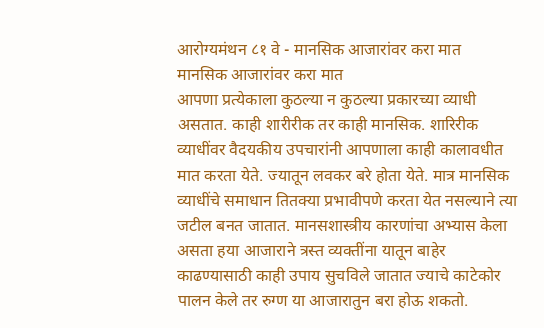आरोग्यमंथन ८१ वे - मानसिक आजारांवर करा मात
मानसिक आजारांवर करा मात
आपणा प्रत्येकाला कुठल्या न कुठल्या प्रकारच्या व्याधी असतात. काही शारीरीक तर काही मानसिक. शारिरीक व्याधींवर वैदयकीय उपचारांनी आपणाला काही कालावधीत मात करता येते. ज्यातून लवकर बरे होता येते. मात्र मानसिक व्याधींचे समाधान तितक्या प्रभावीपणे करता येत नसल्याने त्या जटील बनत जातात. मानसशास्त्रीय कारणांचा अभ्यास केला असता हया आजाराने त्रस्त व्यक्तींना यातून बाहेर काढण्यासाठी काही उपाय सुचविले जातात ज्याचे काटेकोर पालन केले तर रुग्ण या आजारातुन बरा होऊ शकतो.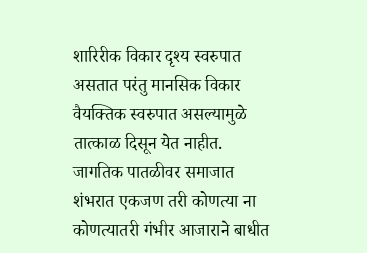शारिरीक विकार दृश्य स्वरुपात असतात परंतु मानसिक विकार वैयक्तिक स्वरुपात असल्यामुळे तात्काळ दिसून येत नाहीत. जागतिक पातळीवर समाजात शंभरात एकजण तरी कोणत्या ना कोणत्यातरी गंभीर आजाराने बाधीत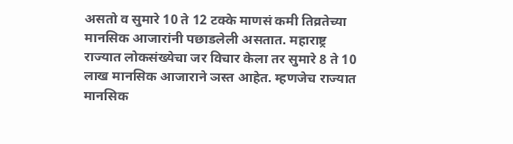असतो व सुमारे 10 ते 12 टक्के माणसं कमी तिव्रतेच्या मानसिक आजारांनी पछाडलेली असतात. महाराष्ट्र राज्यात लोकसंख्येचा जर विचार केला तर सुमारे 8 ते 10 लाख मानसिक आजाराने ञस्त आहेत. म्हणजेच राज्यात मानसिक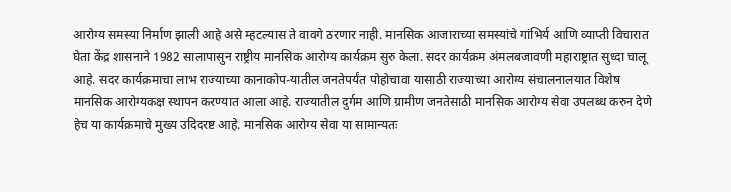आरोग्य समस्या निर्माण झाली आहे असे म्हटल्यास ते वावगे ठरणार नाही. मानसिक आजाराच्या समस्यांचे गांभिर्य आणि व्याप्ती विचारात घेता केंद्र शासनाने 1982 सालापासुन राष्ट्रीय मानसिक आरोग्य कार्यक्रम सुरु केला. सदर कार्यक्रम अंमलबजावणी महाराष्ट्रात सुध्दा चालू आहे. सदर कार्यक्रमाचा लाभ राज्याच्या कानाकोप-यातील जनतेपर्यंत पोहोचावा यासाठी राज्याच्या आरोग्य संचालनालयात विशेष मानसिक आरोग्यकक्ष स्थापन करण्यात आला आहे. राज्यातील दुर्गम आणि ग्रामीण जनतेसाठी मानसिक आरोग्य सेवा उपलब्ध करुन देणे हेच या कार्यक्रमाचे मुख्य उदिदरष्ट आहे. मानसिक आरोग्य सेवा या सामान्यतः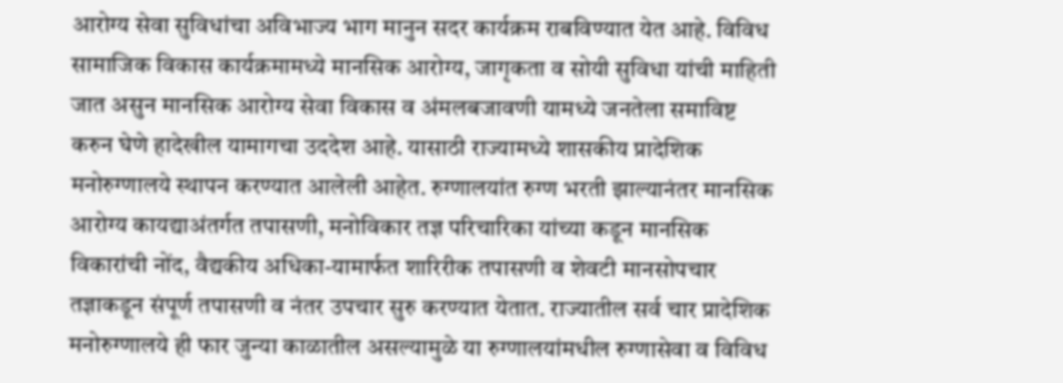आरोग्य सेवा सुविधांचा अविभाज्य भाग मानुन सदर कार्यक्रम राबविण्यात येत आहे. विविध सामाजिक विकास कार्यक्रमामध्ये मानसिक आरोग्य, जागृकता व सोयी सुविधा यांची माहिती जात असुन मानसिक आरोग्य सेवा विकास व अंमलबजावणी यामध्ये जनतेला समाविष्ट करुन घेणे हादेखील यामागचा उददेश आहे. यासाठी राज्यामध्ये शासकीय प्रादेशिक मनोरुग्णालये स्थापन करण्यात आलेली आहेत. रुग्णालयांत रुग्ण भरती झाल्यानंतर मानसिक आरोग्य कायद्याअंतर्गत तपासणी, मनोविकार तज्ञ परिचारिका यांच्या कडून मानसिक विकारांची नोंद, वैद्यकीय अधिका-यामार्फत शारिरीक तपासणी व शेवटी मानसोपचार तज्ञाकडून संपूर्ण तपासणी व नंतर उपचार सुरु करण्यात येतात. राज्यातील सर्व चार प्रादेशिक मनोरुग्णालये ही फार जुन्या काळातील असल्यामुळे या रुग्णालयांमधील रुग्णासेवा व विविध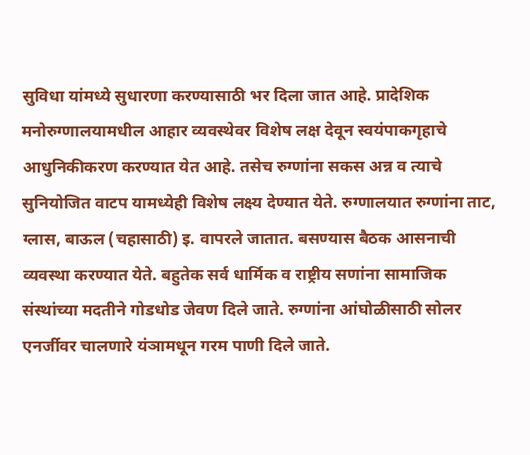सुविधा यांमध्ये सुधारणा करण्यासाठी भर दिला जात आहे. प्रादेशिक मनोरुग्णालयामधील आहार व्यवस्थेवर विशेष लक्ष देवून स्वयंपाकगृहाचे आधुनिकीकरण करण्यात येत आहे. तसेच रुग्णांना सकस अन्न व त्याचे सुनियोजित वाटप यामध्येही विशेष लक्ष्य देण्यात येते. रुग्णालयात रुग्णांना ताट, ग्लास, बाऊल (चहासाठी) इ. वापरले जातात. बसण्यास बैठक आसनाची व्यवस्था करण्यात येते. बहुतेक सर्व धार्मिक व राष्ट्रीय सणांना सामाजिक संस्थांच्या मदतीने गोडधोड जेवण दिले जाते. रुग्णांना आंघोळीसाठी सोलर एनर्जीवर चालणारे यंञामधून गरम पाणी दिले जाते.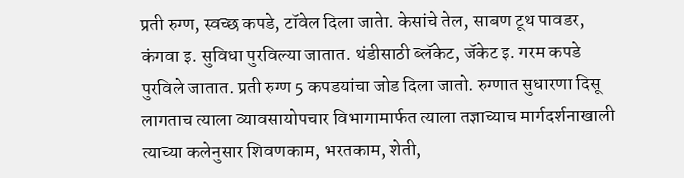प्रती रुग्ण, स्वच्छ कपडे, टॉवेल दिला जातेा. केसांचे तेल, साबण टूथ पावडर, कंगवा इ. सुविधा पुरविल्या जातात. थंडीसाठी ब्लॅकेट, जॅकेट इ. गरम कपडे पुरविले जातात. प्रती रुग्ण 5 कपडयांचा जोड दिला जातो. रुग्णात सुधारणा दिसू लागताच त्याला व्यावसायोपचार विभागामार्फत त्याला तज्ञाच्याच मार्गदर्शनाखाली त्याच्या कलेनुसार शिवणकाम, भरतकाम, शेती,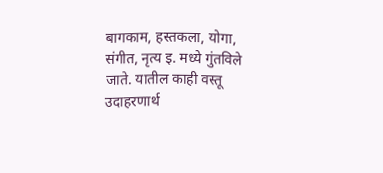बागकाम, हस्तकला, योगा, संगीत, नृत्य इ. मध्ये गुंतविले जाते. यातील काही वस्तू उदाहरणार्थ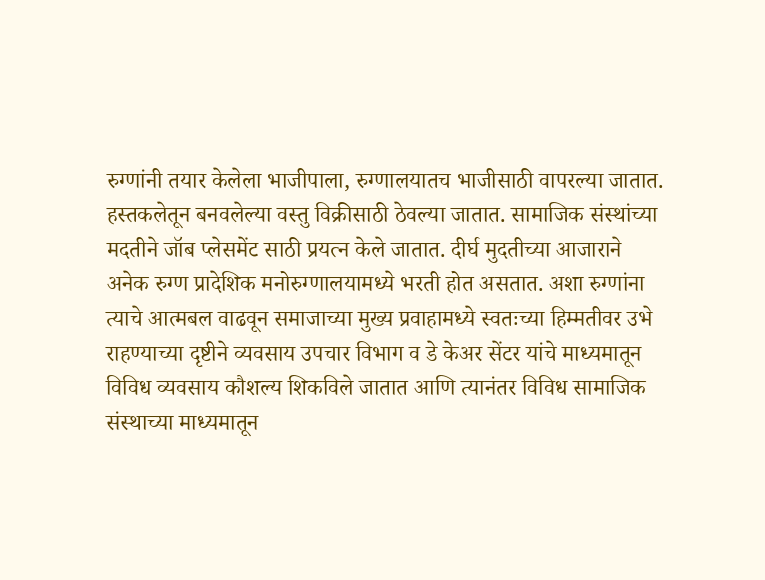रुग्णांनी तयार केलेला भाजीपाला, रुग्णालयातच भाजीसाठी वापरल्या जातात. हस्तकलेतून बनवलेल्या वस्तु विक्रीसाठी ठेवल्या जातात. सामाजिक संस्थांच्या मदतीने जॉब प्लेसमेंट साठी प्रयत्न केले जातात. दीर्घ मुदतीच्या आजाराने अनेक रुग्ण प्रादेशिक मनोरुग्णालयामध्ये भरती होत असतात. अशा रुग्णांना त्याचे आत्मबल वाढवून समाजाच्या मुख्य प्रवाहामध्ये स्वतःच्या हिम्मतीवर उभे राहण्याच्या दृष्टीने व्यवसाय उपचार विभाग व डे केअर सेंटर यांचे माध्यमातून विविध व्यवसाय कौशल्य शिकविले जातात आणि त्यानंतर विविध सामाजिक संस्थाच्या माध्यमातून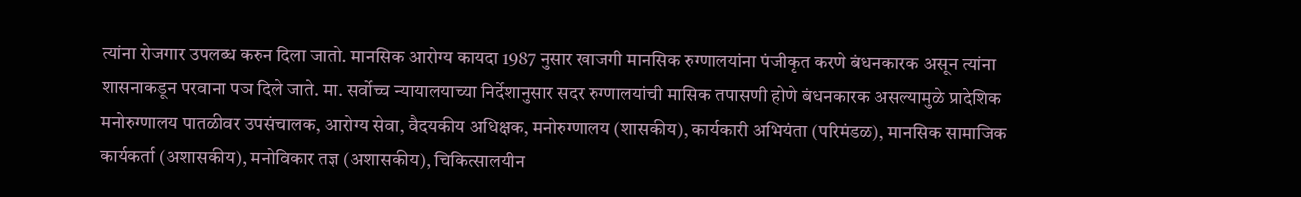त्यांना रोजगार उपलब्ध करुन दिला जातो. मानसिक आरोग्य कायदा 1987 नुसार खाजगी मानसिक रुग्णालयांना पंजीकृत करणे बंधनकारक असून त्यांना शासनाकडून परवाना पञ दिले जाते. मा. सर्वोच्च न्यायालयाच्या निर्देशानुसार सदर रुग्णालयांची मासिक तपासणी होणे बंधनकारक असल्यामुळे प्रादेशिक मनोरुग्णालय पातळीवर उपसंचालक, आरोग्य सेवा, वैदयकीय अधिक्षक, मनोरुग्णालय (शासकीय), कार्यकारी अभियंता (परिमंडळ), मानसिक सामाजिक कार्यकर्ता (अशासकीय), मनोविकार तज्ञ (अशासकीय), चिकित्सालयीन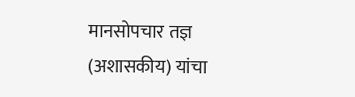मानसोपचार तज्ञ (अशासकीय) यांचा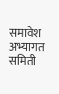समावेश अभ्यागत समिती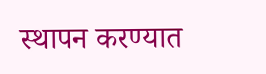स्थापन करण्यात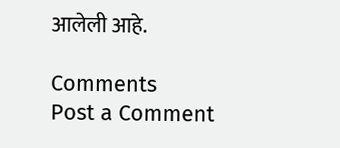आलेली आहे.

Comments
Post a Comment